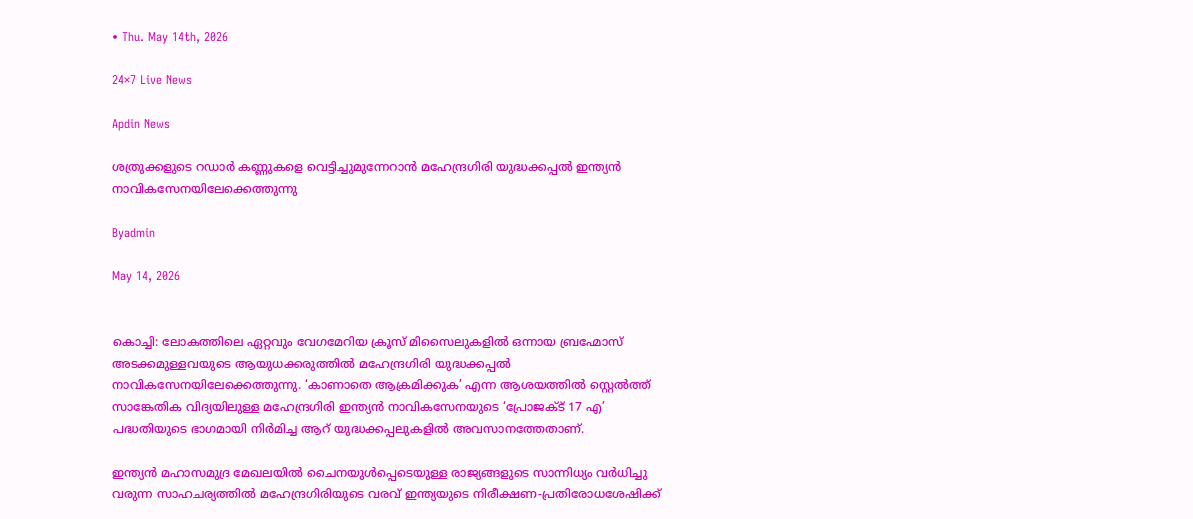• Thu. May 14th, 2026

24×7 Live News

Apdin News

ശത്രുക്കളുടെ റഡാർ കണ്ണുകളെ വെട്ടിച്ചുമുന്നേറാൻ മഹേന്ദ്രഗിരി യുദ്ധക്കപ്പൽ ഇന്ത്യൻ നാവികസേനയിലേക്കെത്തുന്നു

Byadmin

May 14, 2026


കൊച്ചി: ലോകത്തിലെ ഏറ്റവും വേഗമേറിയ ക്രൂസ് മിസൈലുകളിൽ ഒന്നായ ബ്രഹ്മോസ് അടക്കമുള്ളവയുടെ ആയുധക്കരുത്തിൽ മഹേന്ദ്രഗിരി യുദ്ധക്കപ്പൽ നാവികസേനയിലേക്കെത്തുന്നു. ‘കാണാതെ ആക്രമിക്കുക’ എന്ന ആശയത്തിൽ സ്റ്റെൽത്ത് സാങ്കേതിക വിദ്യയിലുള്ള മഹേന്ദ്രഗിരി ഇന്ത്യൻ നാവികസേനയുടെ ‘പ്രോജക്ട് 17 എ’ പദ്ധതിയുടെ ഭാഗമായി നിർമിച്ച ആറ് യുദ്ധക്കപ്പലുകളിൽ അവസാനത്തേതാണ്.

ഇന്ത്യൻ മഹാസമുദ്ര മേഖലയിൽ ചൈനയുൾപ്പെടെയുള്ള രാജ്യങ്ങളുടെ സാന്നിധ്യം വർധിച്ചു വരുന്ന സാഹചര്യത്തിൽ മഹേന്ദ്രഗിരിയുടെ വരവ് ഇന്ത്യയുടെ നിരീക്ഷണ-പ്രതിരോധശേഷിക്ക്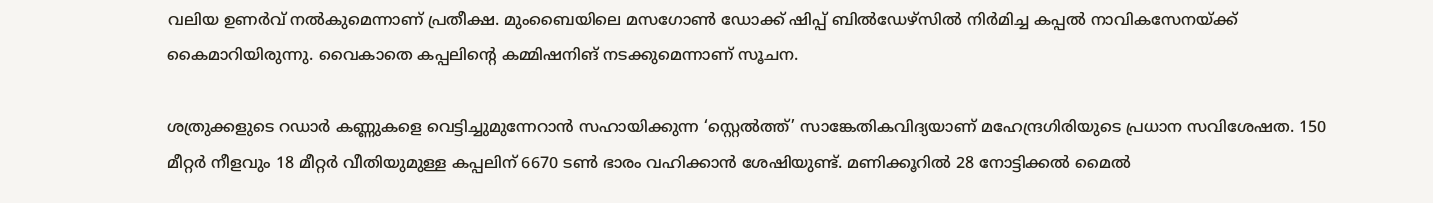വലിയ ഉണർവ് നൽകുമെന്നാണ് പ്രതീക്ഷ. മുംബൈയിലെ മസഗോൺ ഡോക്ക് ഷിപ്പ് ബിൽഡേഴ്സിൽ നിർമിച്ച കപ്പൽ നാവികസേനയ്‌ക്ക് കൈമാറിയിരുന്നു. വൈകാതെ കപ്പലിന്റെ കമ്മിഷനിങ് നടക്കുമെന്നാണ് സൂചന.

ശത്രുക്കളുടെ റഡാർ കണ്ണുകളെ വെട്ടിച്ചുമുന്നേറാൻ സഹായിക്കുന്ന ‘സ്റ്റെൽത്ത്’ സാങ്കേതികവിദ്യയാണ് മഹേന്ദ്രഗിരിയുടെ പ്രധാന സവിശേഷത. 150 മീറ്റർ നീളവും 18 മീറ്റർ വീതിയുമുള്ള കപ്പലിന് 6670 ടൺ ഭാരം വഹിക്കാൻ ശേഷിയുണ്ട്. മണിക്കൂറിൽ 28 നോട്ടിക്കൽ മൈൽ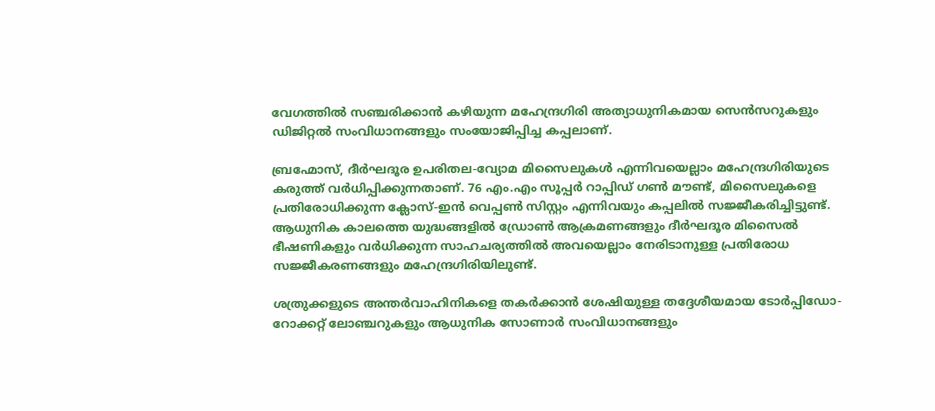വേഗത്തിൽ സഞ്ചരിക്കാൻ കഴിയുന്ന മഹേന്ദ്രഗിരി അത്യാധുനികമായ സെൻസറുകളും ഡിജിറ്റൽ സംവിധാനങ്ങളും സംയോജിപ്പിച്ച കപ്പലാണ്.

ബ്രഹ്മോസ്, ദീർഘദൂര ഉപരിതല-വ്യോമ മിസൈലുകൾ എന്നിവയെല്ലാം മഹേന്ദ്രഗിരിയുടെ കരുത്ത് വർധിപ്പിക്കുന്നതാണ്. 76 എം.എം സൂപ്പർ റാപ്പിഡ് ഗൺ മൗണ്ട്, മിസൈലുകളെ പ്രതിരോധിക്കുന്ന ക്ലോസ്-ഇൻ വെപ്പൺ സിസ്റ്റം എന്നിവയും കപ്പലിൽ സജ്ജീകരിച്ചിട്ടുണ്ട്. ആധുനിക കാലത്തെ യുദ്ധങ്ങളിൽ ഡ്രോൺ ആക്രമണങ്ങളും ദീർഘദൂര മിസൈൽ ഭീഷണികളും വർധിക്കുന്ന സാഹചര്യത്തിൽ അവയെല്ലാം നേരിടാനുള്ള പ്രതിരോധ സജ്ജീകരണങ്ങളും മഹേന്ദ്രഗിരിയിലുണ്ട്.

ശത്രുക്കളുടെ അന്തർവാഹിനികളെ തകർക്കാൻ ശേഷിയുള്ള തദ്ദേശീയമായ ടോർപ്പിഡോ-റോക്കറ്റ് ലോഞ്ചറുകളും ആധുനിക സോണാർ സംവിധാനങ്ങളും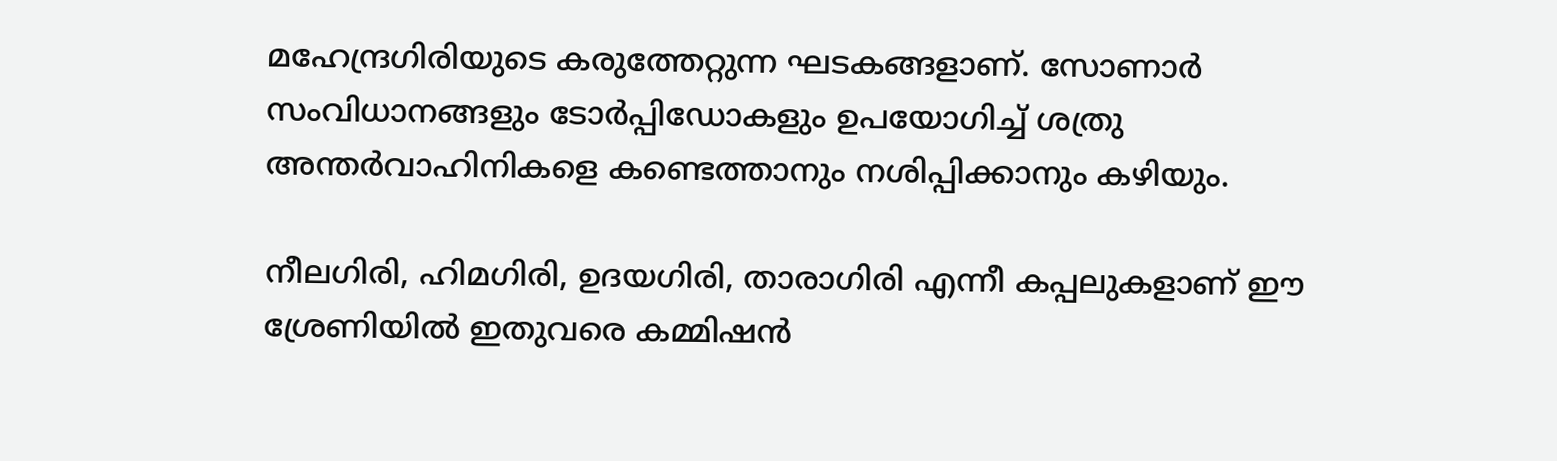മഹേന്ദ്രഗിരിയുടെ കരുത്തേറ്റുന്ന ഘടകങ്ങളാണ്. സോണാർ സംവിധാനങ്ങളും ടോർപ്പിഡോകളും ഉപയോഗിച്ച് ശത്രു അന്തർവാഹിനികളെ കണ്ടെത്താനും നശിപ്പിക്കാനും കഴിയും.

നീലഗിരി, ഹിമഗിരി, ഉദയഗിരി, താരാഗിരി എന്നീ കപ്പലുകളാണ് ഈ ശ്രേണിയിൽ ഇതുവരെ കമ്മിഷൻ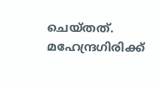ചെയ്തത്. മഹേന്ദ്രഗിരിക്ക്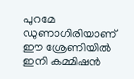പുറമേ ഡുണാഗിരിയാണ് ഈ ശ്രേണിയിൽ ഇനി കമ്മിഷൻ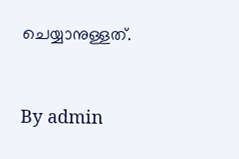ചെയ്യാനുള്ളത്.



By admin